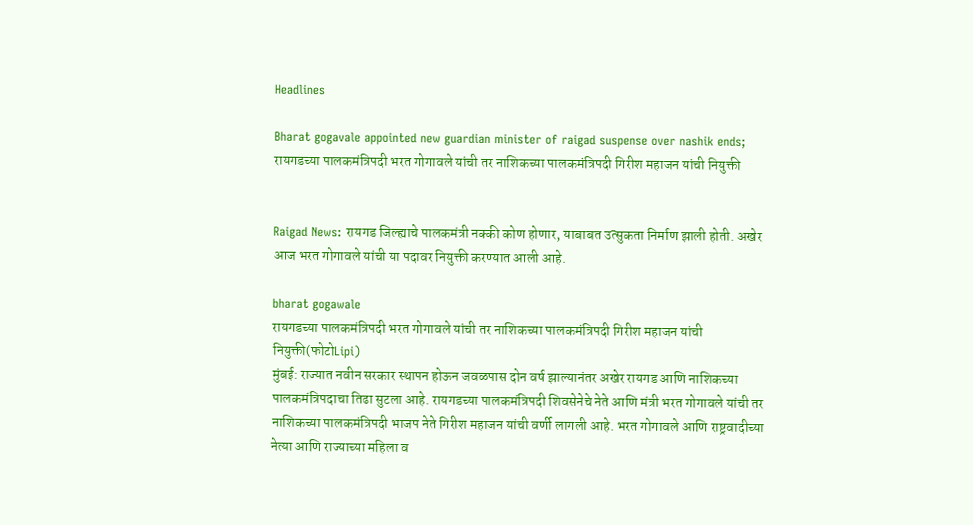Headlines

Bharat gogavale appointed new guardian minister of raigad suspense over nashik ends; रायगडच्या पालकमंत्रिपदी भरत गोगावले यांची तर नाशिकच्या पालकमंत्रिपदी गिरीश महाजन यांची नियुक्ती


Raigad News: रायगड जिल्ह्याचे पालकमंत्री नक्की कोण होणार, याबाबत उत्सुकता निर्माण झाली होती. अखेर आज भरत गोगावले यांची या पदावर नियुक्ती करण्यात आली आहे.

bharat gogawale
रायगडच्या पालकमंत्रिपदी भरत गोगावले यांची तर नाशिकच्या पालकमंत्रिपदी गिरीश महाजन यांची नियुक्ती(फोटोLipi)
मुंबई: राज्यात नवीन सरकार स्थापन होऊन जवळपास दोन वर्ष झाल्यानंतर अखेर रायगड आणि नाशिकच्या पालकमंत्रिपदाचा तिढा सुटला आहे. रायगडच्या पालकमंत्रिपदी शिवसेनेचे नेते आणि मंत्री भरत गोगावले यांची तर नाशिकच्या पालकमंत्रिपदी भाजप नेते गिरीश महाजन यांची वर्णी लागली आहे. भरत गोगावले आणि राष्ट्रवादीच्या नेत्या आणि राज्याच्या महिला व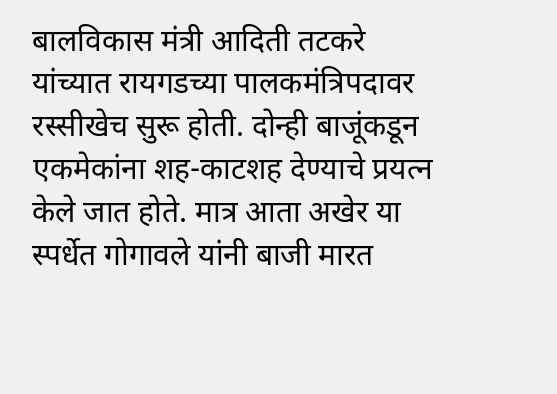बालविकास मंत्री आदिती तटकरे यांच्यात रायगडच्या पालकमंत्रिपदावर रस्सीखेच सुरू होती. दोन्ही बाजूंकडून एकमेकांना शह-काटशह देण्याचे प्रयत्न केले जात होते. मात्र आता अखेर या स्पर्धेत गोगावले यांनी बाजी मारत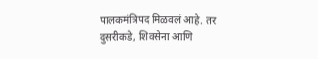पालकमंत्रिपद मिळवलं आहे. तर दुसरीकडे, शिवसेना आणि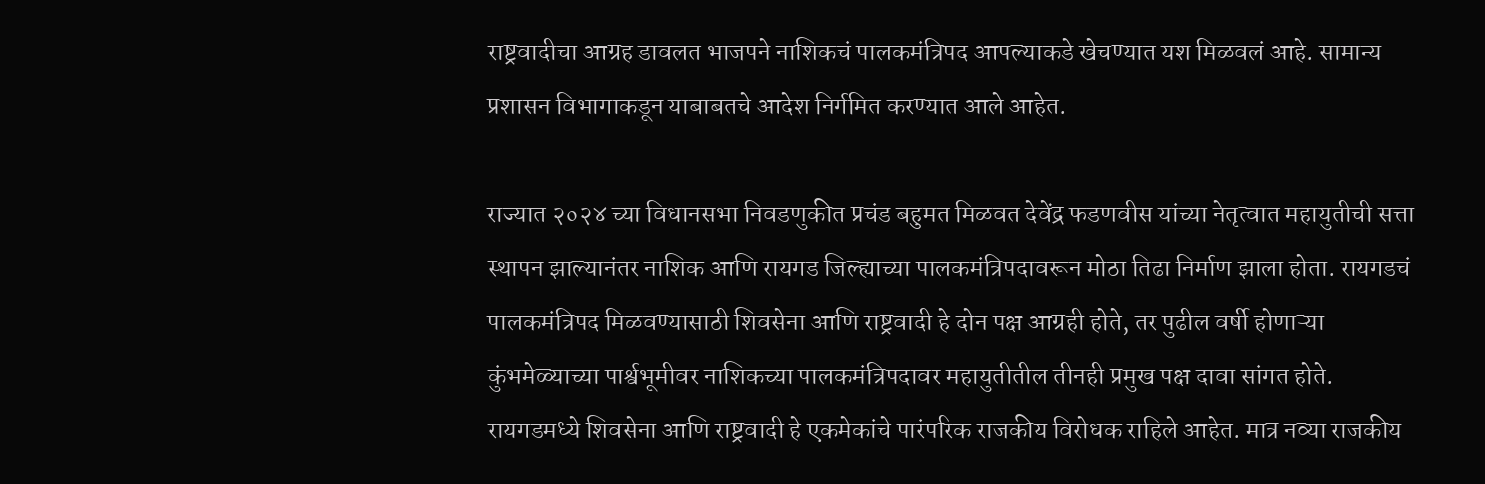राष्ट्रवादीचा आग्रह डावलत भाजपने नाशिकचं पालकमंत्रिपद आपल्याकडे खेचण्यात यश मिळवलं आहे. सामान्य प्रशासन विभागाकडून याबाबतचे आदेश निर्गमित करण्यात आले आहेत.

राज्यात २०२४ च्या विधानसभा निवडणुकीत प्रचंड बहुमत मिळवत देवेंद्र फडणवीस यांच्या नेतृत्वात महायुतीची सत्ता स्थापन झाल्यानंतर नाशिक आणि रायगड जिल्ह्याच्या पालकमंत्रिपदावरून मोठा तिढा निर्माण झाला होता. रायगडचं पालकमंत्रिपद मिळवण्यासाठी शिवसेना आणि राष्ट्रवादी हे दोन पक्ष आग्रही होते, तर पुढील वर्षी होणाऱ्या कुंभमेळ्याच्या पार्श्वभूमीवर नाशिकच्या पालकमंत्रिपदावर महायुतीतील तीनही प्रमुख पक्ष दावा सांगत होते. रायगडमध्ये शिवसेना आणि राष्ट्रवादी हे एकमेकांचे पारंपरिक राजकीय विरोधक राहिले आहेत. मात्र नव्या राजकीय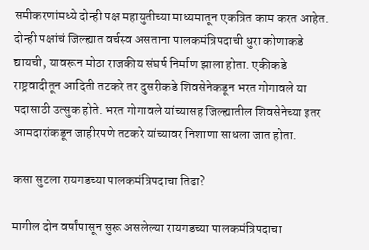समीकरणांमध्ये दोन्ही पक्ष महायुतीच्या माध्यमातून एकत्रित काम करत आहेत. दोन्ही पक्षांचं जिल्ह्यात वर्चस्व असताना पालकमंत्रिपदाची धुरा कोणाकडे द्यायची, यावरून मोठा राजकीय संघर्ष निर्माण झाला होता. एकीकडे राष्ट्रवादीतून आदिती तटकरे तर दुसरीकडे शिवसेनेकडून भरत गोगावले या पदासाठी उत्सुक होते. भरत गोगावले यांच्यासह जिल्ह्यातील शिवसेनेच्या इतर आमदारांकडून जाहीरपणे तटकरे यांच्यावर निशाणा साधला जात होता.

कसा सुटला रायगडच्या पालकमंत्रिपदाचा तिढा?

मागील दोन वर्षांपासून सुरू असलेल्या रायगडच्या पालकमंत्रिपदाचा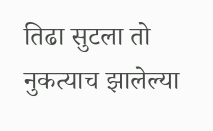तिढा सुटला तो नुकत्याच झालेल्या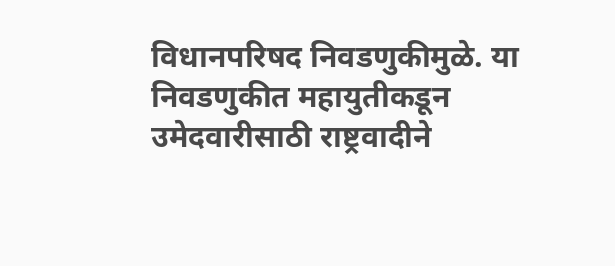विधानपरिषद निवडणुकीमुळे. या निवडणुकीत महायुतीकडून उमेदवारीसाठी राष्ट्रवादीने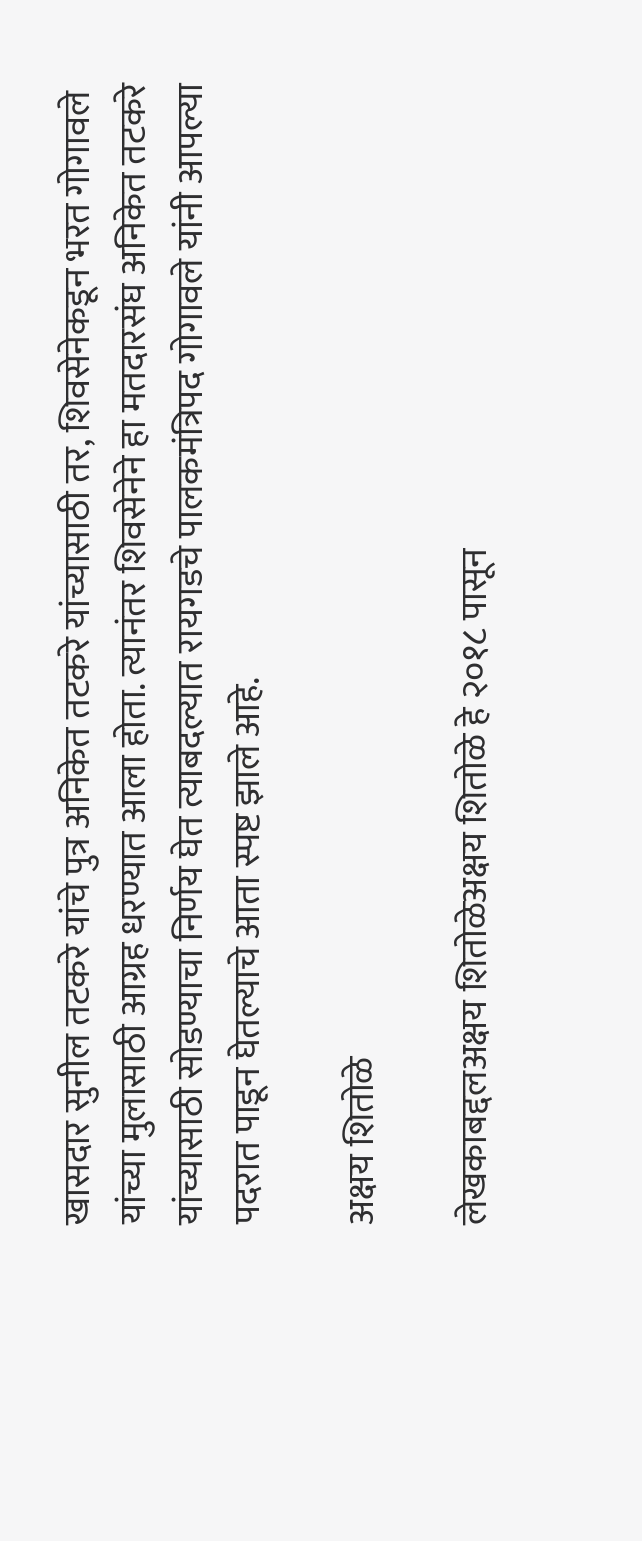खासदार सुनील तटकरे यांचे पुत्र अनिकेत तटकरे यांच्यासाठी तर, शिवसेनेकडून भरत गोगावले यांच्या मुलासाठी आग्रह धरण्यात आला होता. त्यानंतर शिवसेनेने हा मतदारसंघ अनिकेत तटकरे यांच्यासाठी सोडण्याचा निर्णय घेत त्याबदल्यात रायगडचे पालकमंत्रिपद गोगावले यांनी आपल्या पदरात पाडून घेतल्याचे आता स्पष्ट झाले आहे.

अक्षय शितोळे

लेखकाबद्दलअक्षय शितोळेअक्षय शितोळे हे २०१८ पासून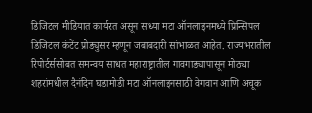डिजिटल मीडियात कार्यरत असून सध्या मटा ऑनलाइनमध्ये प्रिन्सिपल डिजिटल कंटेंट प्रोड्युसर म्हणून जबाबदारी सांभाळत आहेत. राज्यभरातील रिपोर्टर्ससोबत समन्वय साधत महाराष्ट्रातील गावगाड्यापासून मोठ्या शहरांमधील दैनंदिन घडामोडी मटा ऑनलाइनसाठी वेगवान आणि अचूक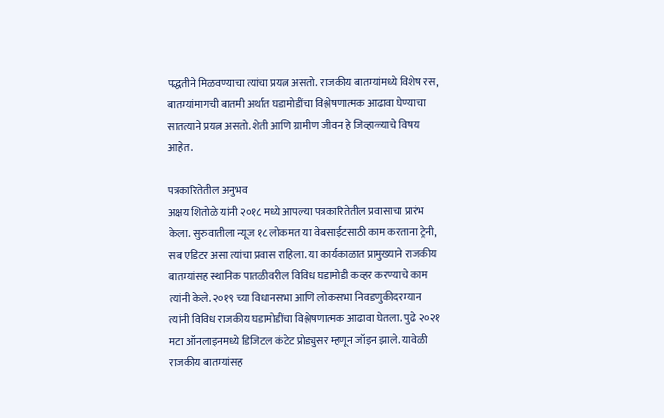पद्धतीने मिळवण्याचा त्यांचा प्रयत्न असतो. राजकीय बातम्यांमध्ये विशेष रस, बातम्यांमागची बातमी अर्थात घडामोडींचा विश्लेषणात्मक आढावा घेण्याचा सातत्याने प्रयत्न असतो. शेती आणि ग्रामीण जीवन हे जिव्हाळ्याचे विषय आहेत.

पत्रकारितेतील अनुभव
अक्षय शितोळे यांनी २०१८ मध्ये आपल्या पत्रकारितेतील प्रवासाचा प्रारंभ केला. सुरुवातीला न्यूज १८ लोकमत या वेबसाईटसाठी काम करताना ट्रेनी, सब एडिटर असा त्यांचा प्रवास राहिला. या कार्यकाळात प्रामुख्याने राजकीय बातम्यांसह स्थानिक पातळीवरील विविध घडामोडी कव्हर करण्याचे काम त्यांनी केले. २०१९ च्या विधानसभा आणि लोकसभा निवडणुकीदरम्यान त्यांनी विविध राजकीय घडामोडींचा विश्लेषणात्मक आढावा घेतला. पुढे २०२१ मटा ऑनलाइनमध्ये डिजिटल कंटेट प्रोड्युसर म्हणून जॉइन झाले. यावेळी राजकीय बातम्यांसह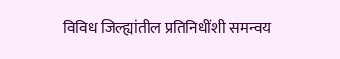विविध जिल्ह्यांतील प्रतिनिधींशी समन्वय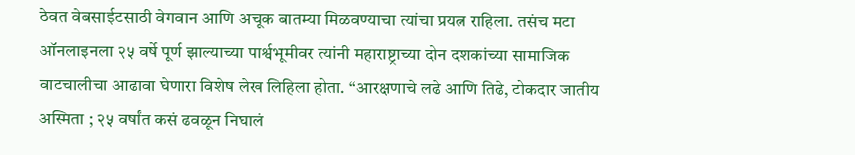ठेवत वेबसाईटसाठी वेगवान आणि अचूक बातम्या मिळवण्याचा त्यांचा प्रयत्न राहिला. तसंच मटा ऑनलाइनला २५ वर्षे पूर्ण झाल्याच्या पार्श्वभूमीवर त्यांनी महाराष्ट्राच्या दोन दशकांच्या सामाजिक वाटचालीचा आढावा घेणारा विशेष लेख लिहिला होता. “आरक्षणाचे लढे आणि तिढे, टोकदार जातीय अस्मिता ; २५ वर्षांत कसं ढवळून निघालं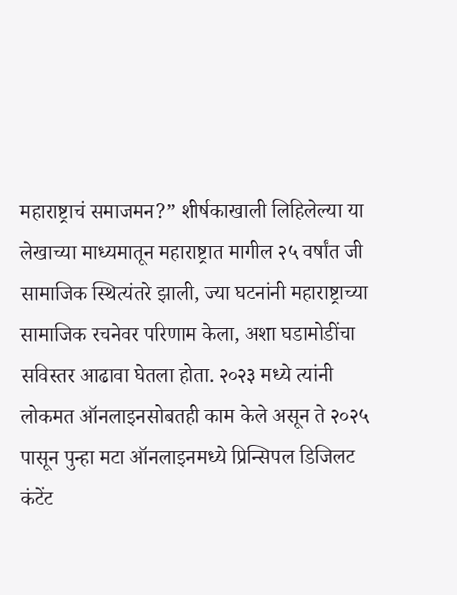महाराष्ट्राचं समाजमन?” शीर्षकाखाली लिहिलेल्या या लेखाच्या माध्यमातून महाराष्ट्रात मागील २५ वर्षांत जी सामाजिक स्थित्यंतरे झाली, ज्या घटनांनी महाराष्ट्राच्या सामाजिक रचनेवर परिणाम केला, अशा घडामोडींचा सविस्तर आढावा घेतला होता. २०२३ मध्ये त्यांनी लोकमत ऑनलाइनसोबतही काम केले असून ते २०२५ पासून पुन्हा मटा ऑनलाइनमध्ये प्रिन्सिपल डिजिलट कंटेंट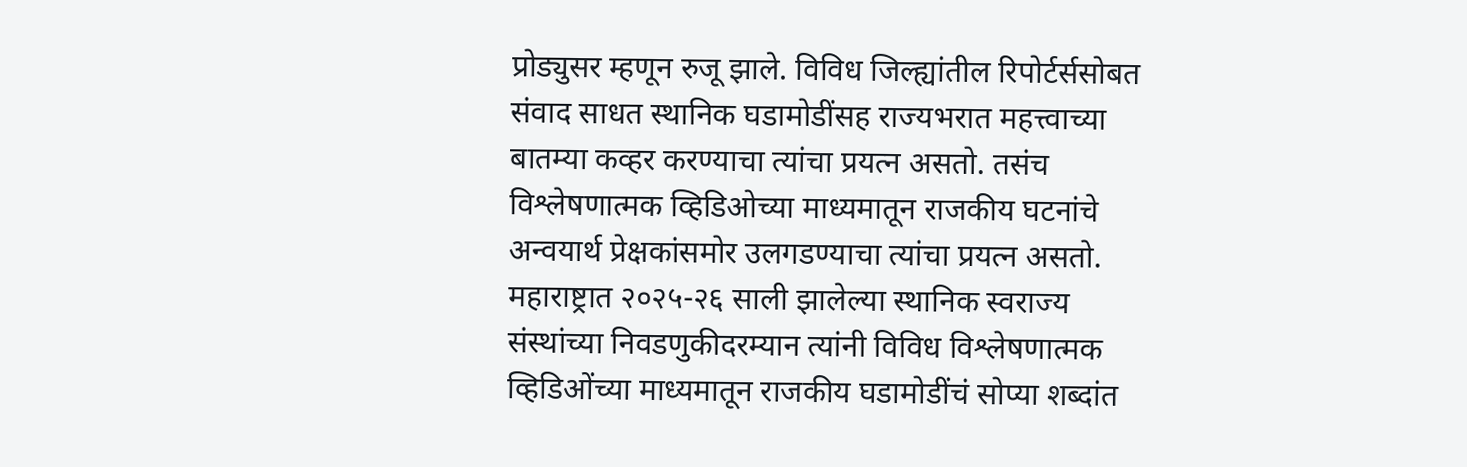प्रोड्युसर म्हणून रुजू झाले. विविध जिल्ह्यांतील रिपोर्टर्ससोबत संवाद साधत स्थानिक घडामोडींसह राज्यभरात महत्त्वाच्या बातम्या कव्हर करण्याचा त्यांचा प्रयत्न असतो. तसंच विश्लेषणात्मक व्हिडिओच्या माध्यमातून राजकीय घटनांचे अन्वयार्थ प्रेक्षकांसमोर उलगडण्याचा त्यांचा प्रयत्न असतो. महाराष्ट्रात २०२५-२६ साली झालेल्या स्थानिक स्वराज्य संस्थांच्या निवडणुकीदरम्यान त्यांनी विविध विश्लेषणात्मक व्हिडिओंच्या माध्यमातून राजकीय घडामोडींचं सोप्या शब्दांत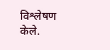विश्लेषण केले.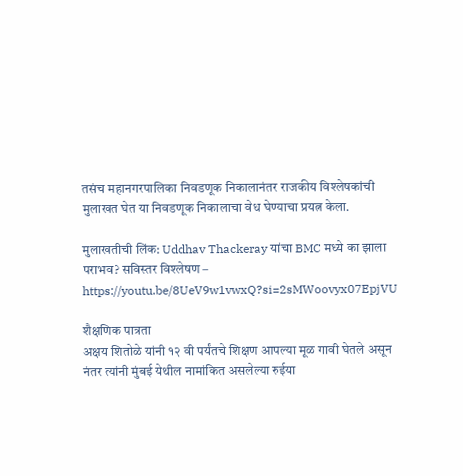तसंच महानगरपालिका निवडणूक निकालानंतर राजकीय विश्लेषकांची मुलाखत घेत या निवडणूक निकालाचा वेध घेण्याचा प्रयत्न केला.

मुलाखतीची लिंक: Uddhav Thackeray यांचा BMC मध्ये का झाला पराभव? सविस्तर विश्लेषण – https://youtu.be/8UeV9w1vwxQ?si=2sMWoovyx07EpjVU

शैक्षणिक पात्रता
अक्षय शितोळे यांनी १२ वी पर्यंतचे शिक्षण आपल्या मूळ गावी घेतले असून नंतर त्यांनी मुंबई येथील नामांकित असलेल्या रुईया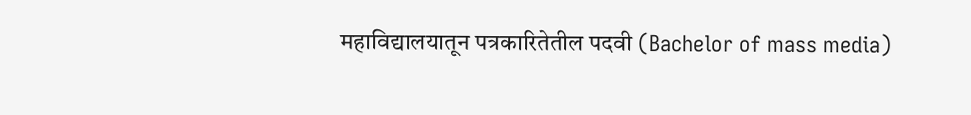महाविद्यालयातून पत्रकारितेतील पदवी (Bachelor of mass media)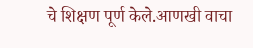चे शिक्षण पूर्ण केले.आणखी वाचा